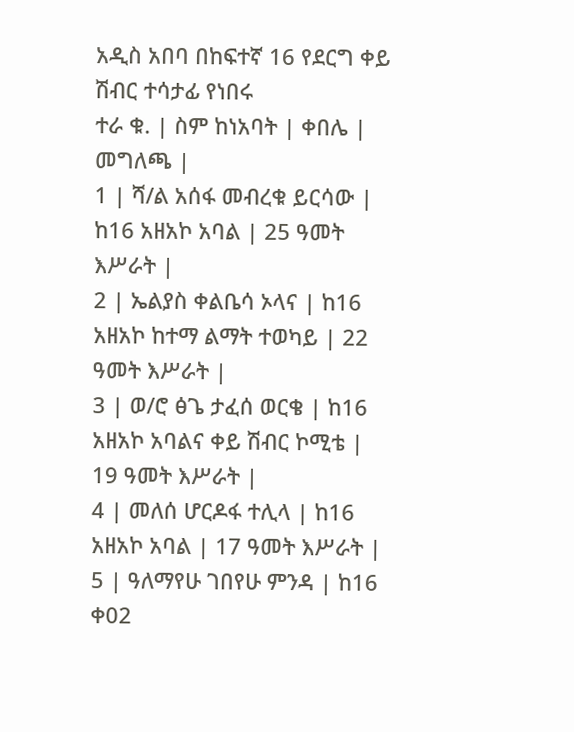አዲስ አበባ በከፍተኛ 16 የደርግ ቀይ ሽብር ተሳታፊ የነበሩ
ተራ ቁ. | ስም ከነአባት | ቀበሌ | መግለጫ |
1 | ሻ/ል አሰፋ መብረቁ ይርሳው | ከ16 አዘአኮ አባል | 25 ዓመት እሥራት |
2 | ኤልያስ ቀልቤሳ ኦላና | ከ16 አዘአኮ ከተማ ልማት ተወካይ | 22 ዓመት እሥራት |
3 | ወ/ሮ ፅጌ ታፈሰ ወርቄ | ከ16 አዘአኮ አባልና ቀይ ሽብር ኮሚቴ | 19 ዓመት እሥራት |
4 | መለሰ ሆርዶፋ ተሊላ | ከ16 አዘአኮ አባል | 17 ዓመት እሥራት |
5 | ዓለማየሁ ገበየሁ ምንዳ | ከ16 ቀ02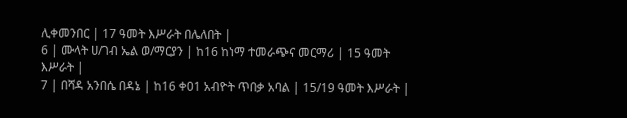ሊቀመንበር | 17 ዓመት እሥራት በሌለበት |
6 | ሙላት ሀ/ገብ ኤል ወ/ማርያን | ከ16 ከነማ ተመራጭና መርማሪ | 15 ዓመት እሥራት |
7 | በሻዳ አንበሴ በዳኔ | ከ16 ቀ01 አብዮት ጥበቃ አባል | 15/19 ዓመት እሥራት |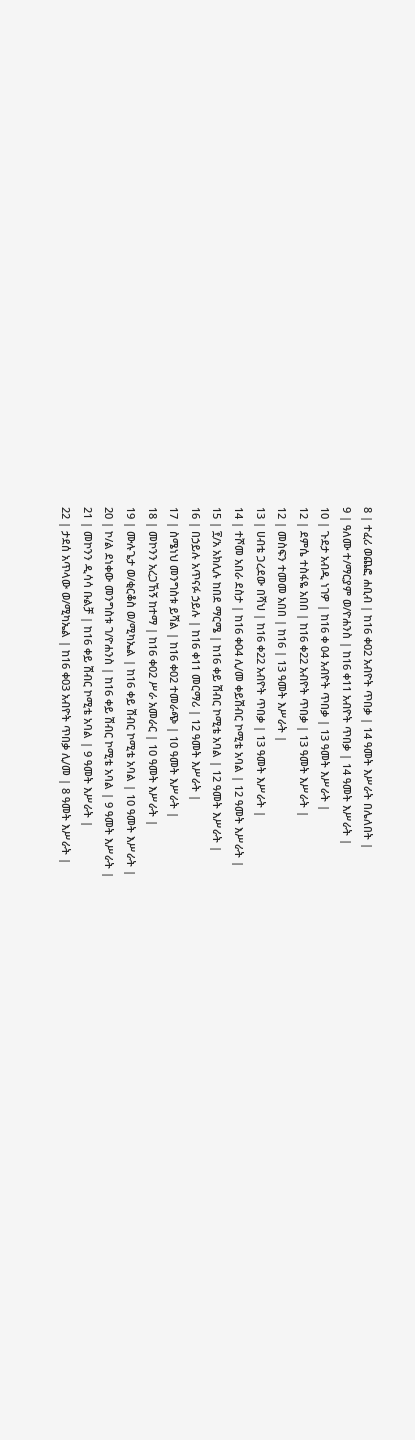8 | ተፈሪ ወጨፎ ሐቢብ | ከ16 ቀ02 አብዮት ጥበቃ | 14 ዓመት እሥራት በሌለበት |
9 | ዓለሙ ተ/ማርያም ወ/ዮሐንስ | ከ16 ቀ11 አብዮት ጥበቃ | 14 ዓመት እሥራት |
10 | ጉደታ አብዲ ነገዎ | ከ16 ቀ 04 አብዮት ጥበቃ | 13 ዓመት እሥራት |
12 | ደምሴ ተስፋዬ አበበ | ከ16 ቀ22 አብዮት ጥበቃ | 13 ዓመት እሥራት |
12 | መስፍን ተመመ አበበ | ከ16 | 13 ዓመት እሥራት |
13 | ሀብቴ ጋረደው በሻህ | ከ16 ቀ22 አብዮት ጥበቃ | 13 ዓመት እሥራት |
14 | ተሾመ አበራ ደስታ | ከ16 ቀ04 ሊ/መ ቀይሽብር ኮሚቴ አባል | 12 ዓመት እሥራት |
15 | ፻/አ አክሊሉ ከበደ ማርሜ | ከ16 ቀይ ሽብር ኮሚቴ አባል | 12 ዓመት እሥራት |
16 | በኃይሉ አጥናፉ ኃይሉ | ከ16 ቀ11 መርማሪ | 12 ዓመት እሥራት |
17 | ስሜነህ መንግስቱ ይሻል | ከ16 ቀ02 ተመራጭ | 10 ዓመት እሥራት |
18 | መኮንን አረጋኸኝ ከተማ | ከ16 ቀ02 ሥራ አመራር | 10 ዓመት እሥራት |
19 | ሙሉጌታ ወ/ቂርቆስ ወ/ሚካኤል | ከ16 ቀይ ሽብር ኮሚቴ አባል | 10 ዓመት እሥራት |
20 | ኮ/ል ደነቀው መንግስቱ ገ/ዮሐንስ | ከ16 ቀይ ሽብር ኮሚቴ አባል | 9 ዓመት እሥራት |
21 | መኮንን ዲሳሳ ቡልቻ | ከ16 ቀይ ሽብር ኮሚቴ አባል | 9 ዓመት እሥራት |
22 | ታደሰ አጥላው ወ/ሚካኤል | ከ16 ቀ03 አብዮት ጥበቃ ሊ/መ | 8 ዓመት እሥራት |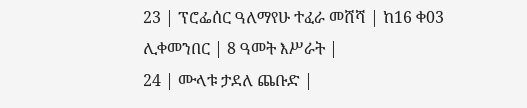23 | ፕሮፌሰር ዓለማየሁ ተፈራ መሸሻ | ከ16 ቀ03 ሊቀመንበር | 8 ዓመት እሥራት |
24 | ሙላቱ ታደለ ጨቡድ |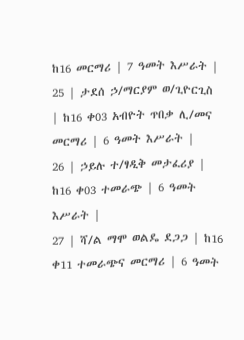ከ16 መርማሪ | 7 ዓመት እሥራት |
25 | ታደሰ ኃ/ማርያም ወ/ጊዮርጊስ | ከ16 ቀ03 አብዮት ጥበቃ ሊ/መና መርማሪ | 6 ዓመት እሥራት |
26 | ኃይሉ ተ/ፃዲቅ መታፈሪያ | ከ16 ቀ03 ተመራጭ | 6 ዓመት እሥራት |
27 | ሻ/ል ማሞ ወልዴ ደጋጋ | ከ16 ቀ11 ተመራጭና መርማሪ | 6 ዓመት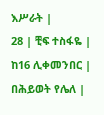እሥራት |
28 | ቺፍ ተስፋዬ | ከ16 ሊቀመንበር | በሕይወት የሌለ |